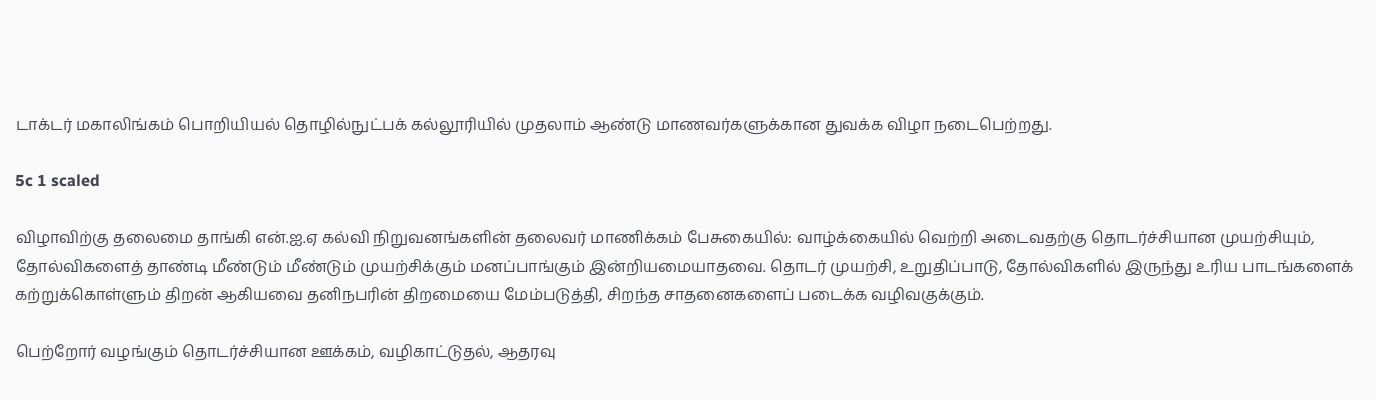டாக்டர் மகாலிங்கம் பொறியியல் தொழில்நுட்பக் கல்லூரியில் முதலாம் ஆண்டு மாணவர்களுக்கான துவக்க விழா நடைபெற்றது.

5c 1 scaled

விழாவிற்கு தலைமை தாங்கி என்.ஐ.ஏ கல்வி நிறுவனங்களின் தலைவர் மாணிக்கம் பேசுகையில்: வாழ்க்கையில் வெற்றி அடைவதற்கு தொடர்ச்சியான முயற்சியும், தோல்விகளைத் தாண்டி மீண்டும் மீண்டும் முயற்சிக்கும் மனப்பாங்கும் இன்றியமையாதவை. தொடர் முயற்சி, உறுதிப்பாடு, தோல்விகளில் இருந்து உரிய பாடங்களைக் கற்றுக்கொள்ளும் திறன் ஆகியவை தனிநபரின் திறமையை மேம்படுத்தி, சிறந்த சாதனைகளைப் படைக்க வழிவகுக்கும்.

பெற்றோர் வழங்கும் தொடர்ச்சியான ஊக்கம், வழிகாட்டுதல், ஆதரவு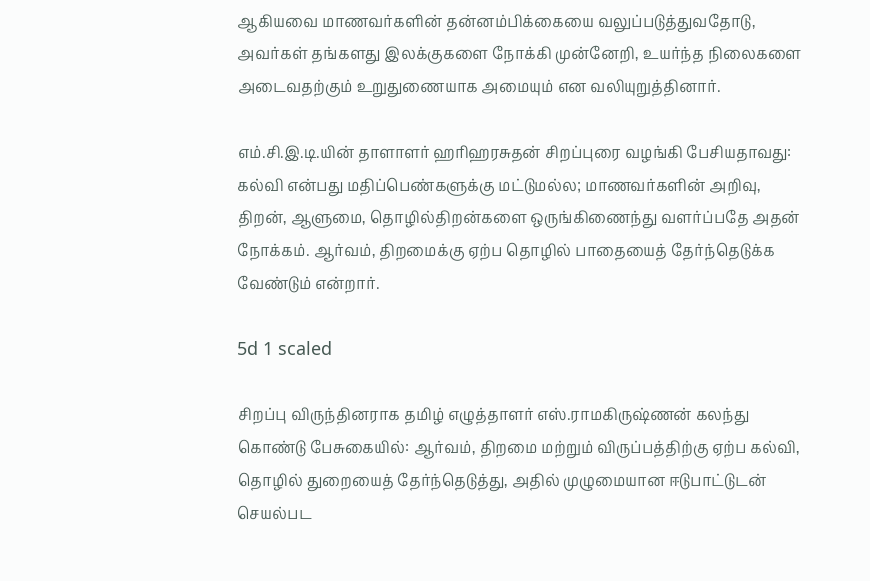ஆகியவை மாணவர்களின் தன்னம்பிக்கையை வலுப்படுத்துவதோடு, அவர்கள் தங்களது இலக்குகளை நோக்கி முன்னேறி, உயர்ந்த நிலைகளை அடைவதற்கும் உறுதுணையாக அமையும் என வலியுறுத்தினார்.

எம்.சி.இ.டி.யின் தாளாளர் ஹரிஹரசுதன் சிறப்புரை வழங்கி பேசியதாவது: கல்வி என்பது மதிப்பெண்களுக்கு மட்டுமல்ல; மாணவர்களின் அறிவு, திறன், ஆளுமை, தொழில்திறன்களை ஒருங்கிணைந்து வளர்ப்பதே அதன் நோக்கம். ஆர்வம், திறமைக்கு ஏற்ப தொழில் பாதையைத் தேர்ந்தெடுக்க வேண்டும் என்றார்.

5d 1 scaled

சிறப்பு விருந்தினராக தமிழ் எழுத்தாளர் எஸ்.ராமகிருஷ்ணன் கலந்து கொண்டு பேசுகையில்: ஆர்வம், திறமை மற்றும் விருப்பத்திற்கு ஏற்ப கல்வி, தொழில் துறையைத் தேர்ந்தெடுத்து, அதில் முழுமையான ஈடுபாட்டுடன் செயல்பட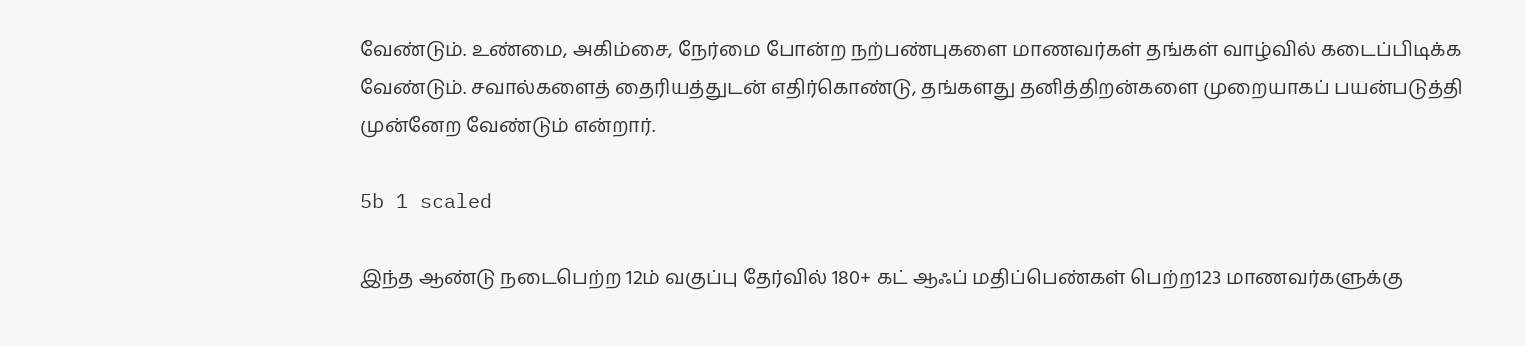வேண்டும். உண்மை, அகிம்சை, நேர்மை போன்ற நற்பண்புகளை மாணவர்கள் தங்கள் வாழ்வில் கடைப்பிடிக்க வேண்டும். சவால்களைத் தைரியத்துடன் எதிர்கொண்டு, தங்களது தனித்திறன்களை முறையாகப் பயன்படுத்தி முன்னேற வேண்டும் என்றார்.

5b 1 scaled

இந்த ஆண்டு நடைபெற்ற 12ம் வகுப்பு தேர்வில் 180+ கட் ஆஃப் மதிப்பெண்கள் பெற்ற123 மாணவர்களுக்கு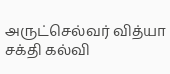அருட்செல்வர் வித்யா சக்தி கல்வி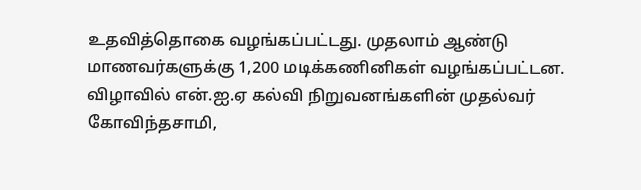உதவித்தொகை வழங்கப்பட்டது. முதலாம் ஆண்டு மாணவர்களுக்கு 1,200 மடிக்கணினிகள் வழங்கப்பட்டன. விழாவில் என்.ஐ.ஏ கல்வி நிறுவனங்களின் முதல்வர் கோவிந்தசாமி,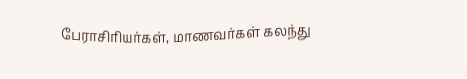பேராசிரியர்கள், மாணவர்கள் கலந்து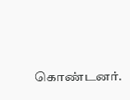கொண்டனர்.